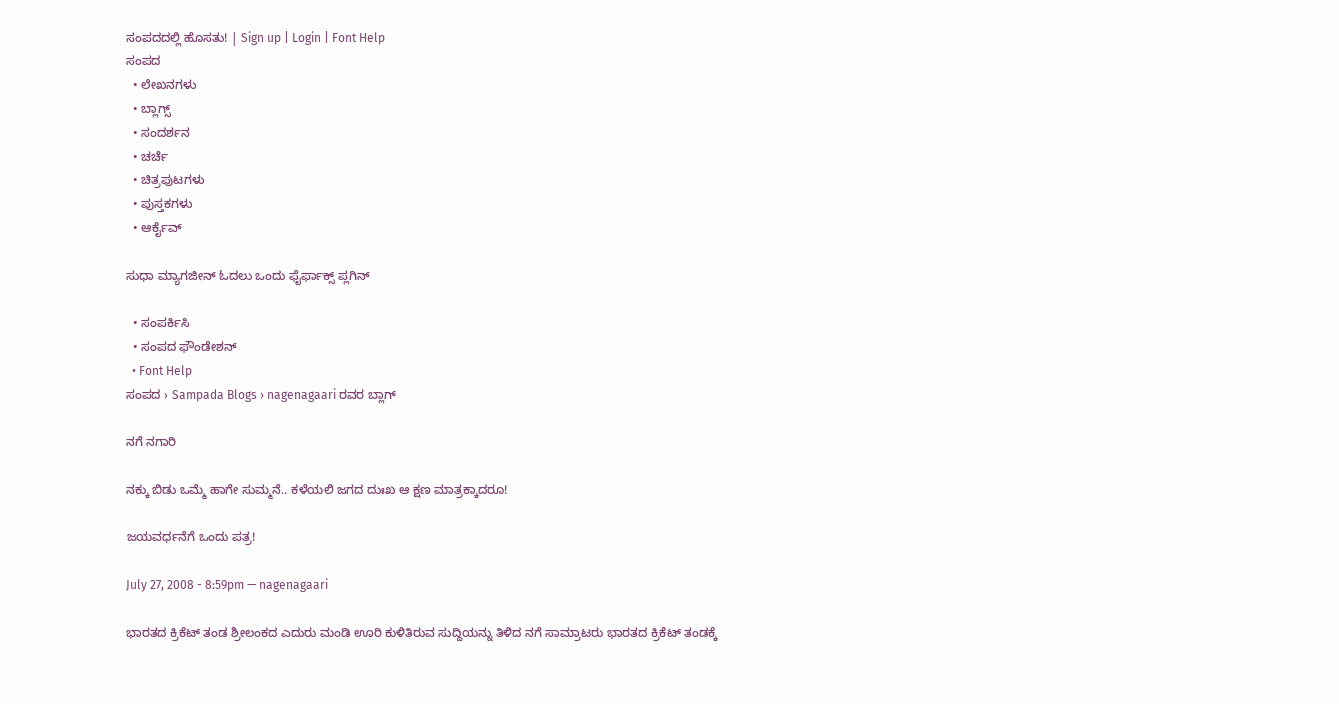ಸಂಪದದಲ್ಲಿ ಹೊಸತು! | Sign up | Login | Font Help
ಸಂಪದ
  • ಲೇಖನಗಳು
  • ಬ್ಲಾಗ್ಸ್
  • ಸಂದರ್ಶನ
  • ಚರ್ಚೆ
  • ಚಿತ್ರಪುಟಗಳು
  • ಪುಸ್ತಕಗಳು
  • ಆರ್ಕೈವ್

ಸುಧಾ ಮ್ಯಾಗಜೀನ್ ಓದಲು ಒಂದು ಫೈರ್ಫಾಕ್ಸ್ ಪ್ಲಗಿನ್

  • ಸಂಪರ್ಕಿಸಿ
  • ಸಂಪದ ಫೌಂಡೇಶನ್
  • Font Help
ಸಂಪದ › Sampada Blogs › nagenagaari ರವರ ಬ್ಲಾಗ್

ನಗೆ ನಗಾರಿ

ನಕ್ಕು ಬಿಡು ಒಮ್ಮೆ ಹಾಗೇ ಸುಮ್ಮನೆ.. ಕಳೆಯಲಿ ಜಗದ ದುಃಖ ಆ ಕ್ಷಣ ಮಾತ್ರಕ್ಕಾದರೂ!

ಜಯವರ್ಧನೆಗೆ ಒಂದು ಪತ್ರ!

July 27, 2008 - 8:59pm — nagenagaari

ಭಾರತದ ಕ್ರಿಕೆಟ್ ತಂಡ ಶ್ರೀಲಂಕದ ಎದುರು ಮಂಡಿ ಊರಿ ಕುಳಿತಿರುವ ಸುದ್ದಿಯನ್ನು ತಿಳಿದ ನಗೆ ಸಾಮ್ರಾಟರು ಭಾರತದ ಕ್ರಿಕೆಟ್ ತಂಡಕ್ಕೆ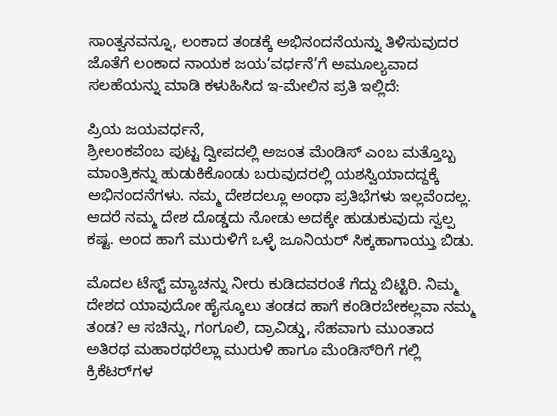ಸಾಂತ್ವನವನ್ನೂ, ಲಂಕಾದ ತಂಡಕ್ಕೆ ಅಭಿನಂದನೆಯನ್ನು ತಿಳಿಸುವುದರ ಜೊತೆಗೆ ಲಂಕಾದ ನಾಯಕ ಜಯ‘ವರ್ಧನೆ’ಗೆ ಅಮೂಲ್ಯವಾದ ಸಲಹೆಯನ್ನು ಮಾಡಿ ಕಳುಹಿಸಿದ ಇ-ಮೇಲಿನ ಪ್ರತಿ ಇಲ್ಲಿದೆ:

ಪ್ರಿಯ ಜಯವರ್ಧನೆ,
ಶ್ರೀಲಂಕವೆಂಬ ಪುಟ್ಟ ದ್ವೀಪದಲ್ಲಿ ಅಜಂತ ಮೆಂಡಿಸ್ ಎಂಬ ಮತ್ತೊಬ್ಬ ಮಾಂತ್ರಿಕನ್ನು ಹುಡುಕಿಕೊಂಡು ಬರುವುದರಲ್ಲಿ ಯಶಸ್ವಿಯಾದದ್ದಕ್ಕೆ ಅಭಿನಂದನೆಗಳು. ನಮ್ಮ ದೇಶದಲ್ಲೂ ಅಂಥಾ ಪ್ರತಿಭೆಗಳು ಇಲ್ಲವೆಂದಲ್ಲ. ಆದರೆ ನಮ್ಮ ದೇಶ ದೊಡ್ಡದು ನೋಡು ಅದಕ್ಕೇ ಹುಡುಕುವುದು ಸ್ವಲ್ಪ ಕಷ್ಟ. ಅಂದ ಹಾಗೆ ಮುರುಳಿಗೆ ಒಳ್ಳೆ ಜೂನಿಯರ್ ಸಿಕ್ಕಹಾಗಾಯ್ತು ಬಿಡು.

ಮೊದಲ ಟೆಸ್ಟ್ ಮ್ಯಾಚನ್ನು ನೀರು ಕುಡಿದವರಂತೆ ಗೆದ್ದು ಬಿಟ್ಟಿರಿ. ನಿಮ್ಮ ದೇಶದ ಯಾವುದೋ ಹೈಸ್ಕೂಲು ತಂಡದ ಹಾಗೆ ಕಂಡಿರಬೇಕಲ್ಲವಾ ನಮ್ಮ ತಂಡ? ಆ ಸಚಿನ್ನು, ಗಂಗೂಲಿ, ದ್ರಾವಿಡ್ಡು, ಸೆಹವಾಗು ಮುಂತಾದ ಅತಿರಥ ಮಹಾರಥರೆಲ್ಲಾ ಮುರುಳಿ ಹಾಗೂ ಮೆಂಡಿಸ್‌ರಿಗೆ ಗಲ್ಲಿ ಕ್ರಿಕೆಟರ್‌ಗಳ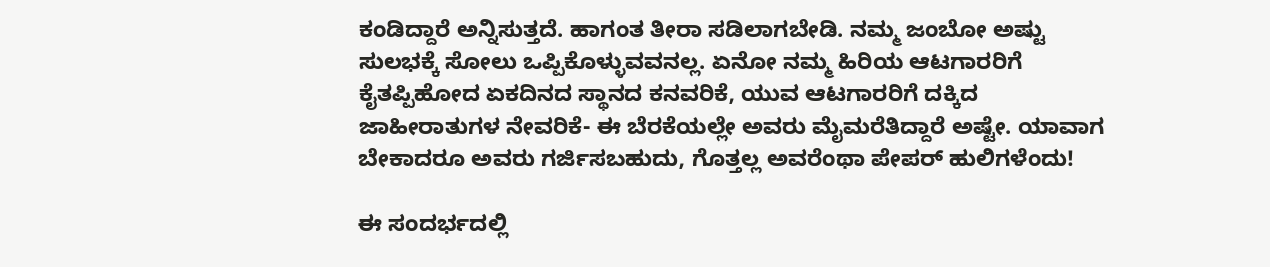ಕಂಡಿದ್ದಾರೆ ಅನ್ನಿಸುತ್ತದೆ. ಹಾಗಂತ ತೀರಾ ಸಡಿಲಾಗಬೇಡಿ. ನಮ್ಮ ಜಂಬೋ ಅಷ್ಟು ಸುಲಭಕ್ಕೆ ಸೋಲು ಒಪ್ಪಿಕೊಳ್ಳುವವನಲ್ಲ. ಏನೋ ನಮ್ಮ ಹಿರಿಯ ಆಟಗಾರರಿಗೆ ಕೈತಪ್ಪಿಹೋದ ಏಕದಿನದ ಸ್ಥಾನದ ಕನವರಿಕೆ, ಯುವ ಆಟಗಾರರಿಗೆ ದಕ್ಕಿದ ಜಾಹೀರಾತುಗಳ ನೇವರಿಕೆ- ಈ ಬೆರಕೆಯಲ್ಲೇ ಅವರು ಮೈಮರೆತಿದ್ದಾರೆ ಅಷ್ಟೇ. ಯಾವಾಗ ಬೇಕಾದರೂ ಅವರು ಗರ್ಜಿಸಬಹುದು, ಗೊತ್ತಲ್ಲ ಅವರೆಂಥಾ ಪೇಪರ್ ಹುಲಿಗಳೆಂದು!

ಈ ಸಂದರ್ಭದಲ್ಲಿ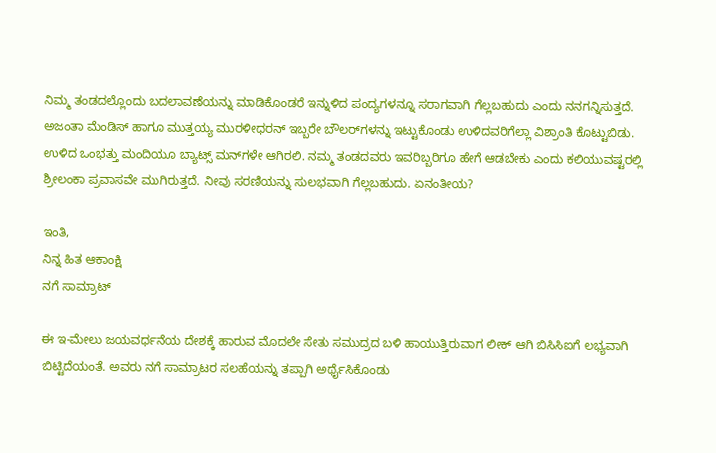ನಿಮ್ಮ ತಂಡದಲ್ಲೊಂದು ಬದಲಾವಣೆಯನ್ನು ಮಾಡಿಕೊಂಡರೆ ಇನ್ನುಳಿದ ಪಂದ್ಯಗಳನ್ನೂ ಸರಾಗವಾಗಿ ಗೆಲ್ಲಬಹುದು ಎಂದು ನನಗನ್ನಿಸುತ್ತದೆ. ಅಜಂತಾ ಮೆಂಡಿಸ್ ಹಾಗೂ ಮುತ್ತಯ್ಯ ಮುರಳೀಧರನ್ ಇಬ್ಬರೇ ಬೌಲರ್‌ಗಳನ್ನು ಇಟ್ಟುಕೊಂಡು ಉಳಿದವರಿಗೆಲ್ಲಾ ವಿಶ್ರಾಂತಿ ಕೊಟ್ಟುಬಿಡು. ಉಳಿದ ಒಂಭತ್ತು ಮಂದಿಯೂ ಬ್ಯಾಟ್ಸ್ ‌ಮನ್‌ಗಳೇ ಆಗಿರಲಿ. ನಮ್ಮ ತಂಡದವರು ಇವರಿಬ್ಬರಿಗೂ ಹೇಗೆ ಆಡಬೇಕು ಎಂದು ಕಲಿಯುವಷ್ಟರಲ್ಲಿ ಶ್ರೀಲಂಕಾ ಪ್ರವಾಸವೇ ಮುಗಿರುತ್ತದೆ. ನೀವು ಸರಣಿಯನ್ನು ಸುಲಭವಾಗಿ ಗೆಲ್ಲಬಹುದು. ಏನಂತೀಯ?

ಇಂತಿ,
ನಿನ್ನ ಹಿತ ಆಕಾಂಕ್ಷಿ
ನಗೆ ಸಾಮ್ರಾಟ್

ಈ ಇ-ಮೇಲು ಜಯವರ್ಧನೆಯ ದೇಶಕ್ಕೆ ಹಾರುವ ಮೊದಲೇ ಸೇತು ಸಮುದ್ರದ ಬಳಿ ಹಾಯುತ್ತಿರುವಾಗ ಲೀಕ್ ಆಗಿ ಬಿಸಿಸಿಐಗೆ ಲಭ್ಯವಾಗಿ ಬಿಟ್ಟಿದೆಯಂತೆ. ಅವರು ನಗೆ ಸಾಮ್ರಾಟರ ಸಲಹೆಯನ್ನು ತಪ್ಪಾಗಿ ಅರ್ಥೈಸಿಕೊಂಡು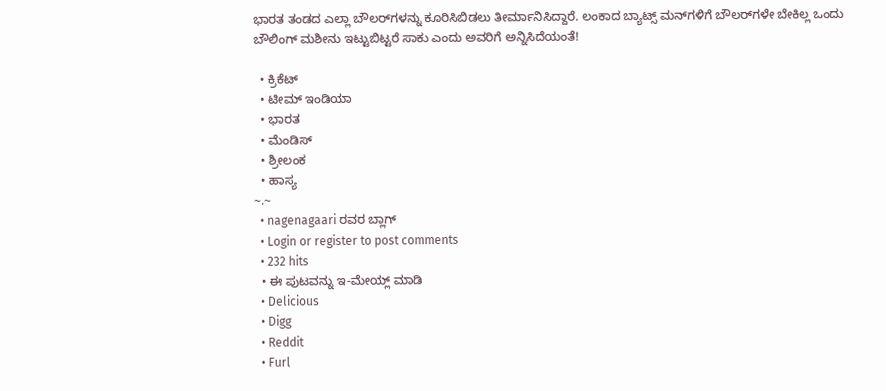ಭಾರತ ತಂಡದ ಎಲ್ಲಾ ಬೌಲರ್‌ಗಳನ್ನು ಕೂರಿಸಿಬಿಡಲು ತೀರ್ಮಾನಿಸಿದ್ದಾರೆ. ಲಂಕಾದ ಬ್ಯಾಟ್ಸ್ ಮನ್‌ಗಳಿಗೆ ಬೌಲರ್‌ಗಳೇ ಬೇಕಿಲ್ಲ ಒಂದು ಬೌಲಿಂಗ್ ಮಶೀನು ಇಟ್ಟುಬಿಟ್ಟರೆ ಸಾಕು ಎಂದು ಅವರಿಗೆ ಅನ್ನಿಸಿದೆಯಂತೆ!

  • ಕ್ರಿಕೆಟ್
  • ಟೀಮ್ ಇಂಡಿಯಾ
  • ಭಾರತ
  • ಮೆಂಡಿಸ್
  • ಶ್ರೀಲಂಕ
  • ಹಾಸ್ಯ
~.~
  • nagenagaari ರವರ ಬ್ಲಾಗ್
  • Login or register to post comments
  • 232 hits
  • ಈ ಪುಟವನ್ನು ಇ-ಮೇಯ್ಲ್ ಮಾಡಿ
  • Delicious
  • Digg
  • Reddit
  • Furl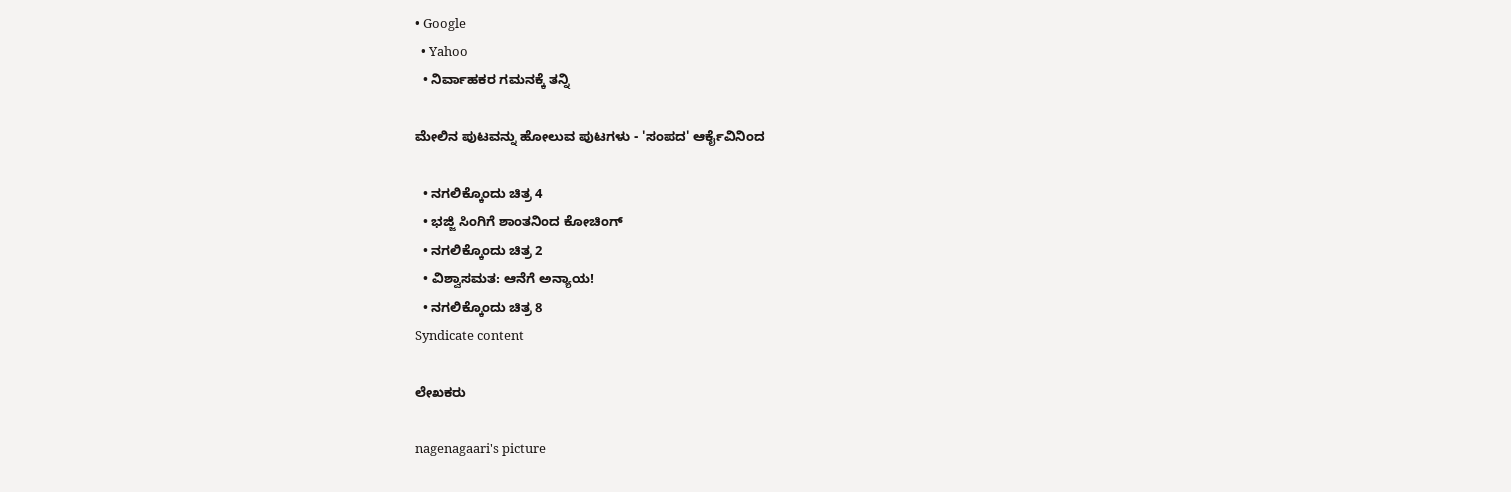• Google
  • Yahoo
  • ನಿರ್ವಾಹಕರ ಗಮನಕ್ಕೆ ತನ್ನಿ

ಮೇಲಿನ ಪುಟವನ್ನು ಹೋಲುವ ಪುಟಗಳು - 'ಸಂಪದ' ಆರ್ಕೈವಿನಿಂದ

  • ನಗಲಿಕ್ಕೊಂದು ಚಿತ್ರ 4
  • ಭಜ್ಜಿ ಸಿಂಗಿಗೆ ಶಾಂತನಿಂದ ಕೋಚಿಂಗ್
  • ನಗಲಿಕ್ಕೊಂದು ಚಿತ್ರ 2
  • ವಿಶ್ವಾಸಮತ: ಆನೆಗೆ ಅನ್ಯಾಯ!
  • ನಗಲಿಕ್ಕೊಂದು ಚಿತ್ರ 8
Syndicate content

ಲೇಖಕರು

nagenagaari's picture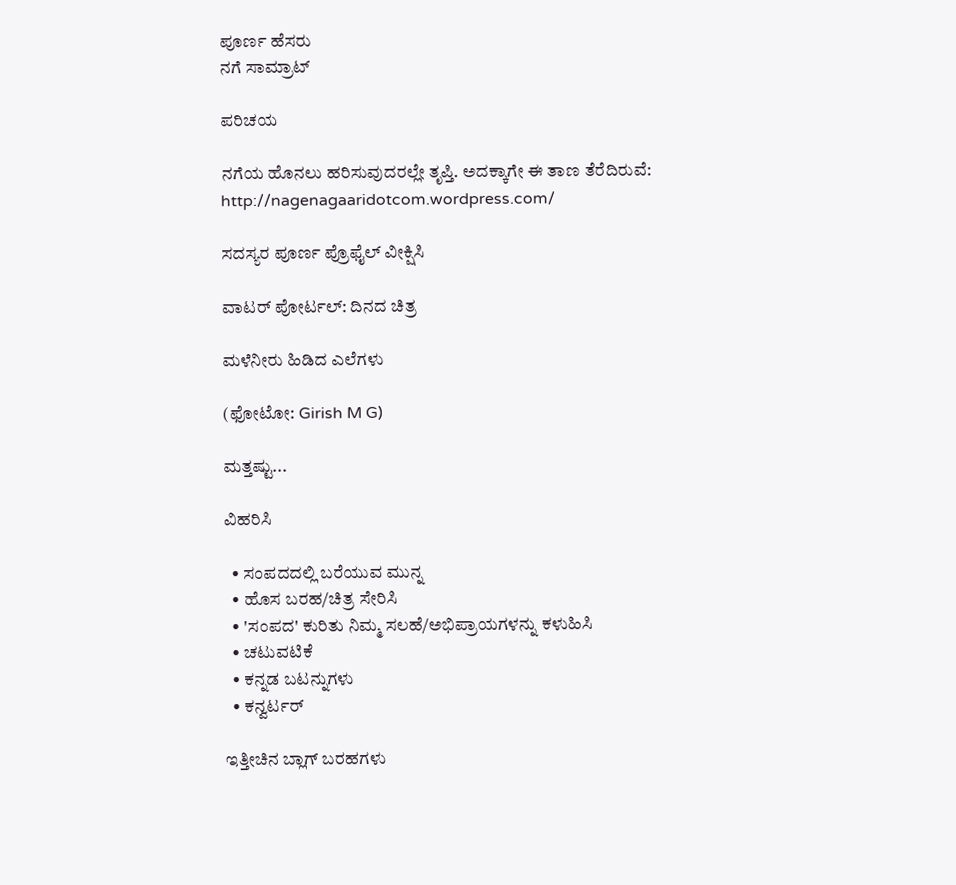ಪೂರ್ಣ ಹೆಸರು
ನಗೆ ಸಾಮ್ರಾಟ್

ಪರಿಚಯ

ನಗೆಯ ಹೊನಲು ಹರಿಸುವುದರಲ್ಲೇ ತೃಪ್ತಿ. ಅದಕ್ಕಾಗೇ ಈ ತಾಣ ತೆರೆದಿರುವೆ:
http://nagenagaaridotcom.wordpress.com/

ಸದಸ್ಯರ ಪೂರ್ಣ ಪ್ರೊಫೈಲ್ ವೀಕ್ಷಿಸಿ

ವಾಟರ್ ಪೋರ್ಟಲ್: ದಿನದ ಚಿತ್ರ

ಮಳೆನೀರು ಹಿಡಿದ ಎಲೆಗಳು

(ಫೋಟೋ: Girish M G)

ಮತ್ತಷ್ಟು...

ವಿಹರಿಸಿ

  • ಸಂಪದದಲ್ಲಿ ಬರೆಯುವ ಮುನ್ನ
  • ಹೊಸ ಬರಹ/ಚಿತ್ರ ಸೇರಿಸಿ
  • 'ಸಂಪದ' ಕುರಿತು ನಿಮ್ಮ ಸಲಹೆ/ಅಭಿಪ್ರಾಯಗಳನ್ನು ಕಳುಹಿಸಿ
  • ಚಟುವಟಿಕೆ
  • ಕನ್ನಡ ಬಟನ್ನುಗಳು
  • ಕನ್ವರ್ಟರ್

ಇತ್ತೀಚಿನ ಬ್ಲಾಗ್ ಬರಹಗಳು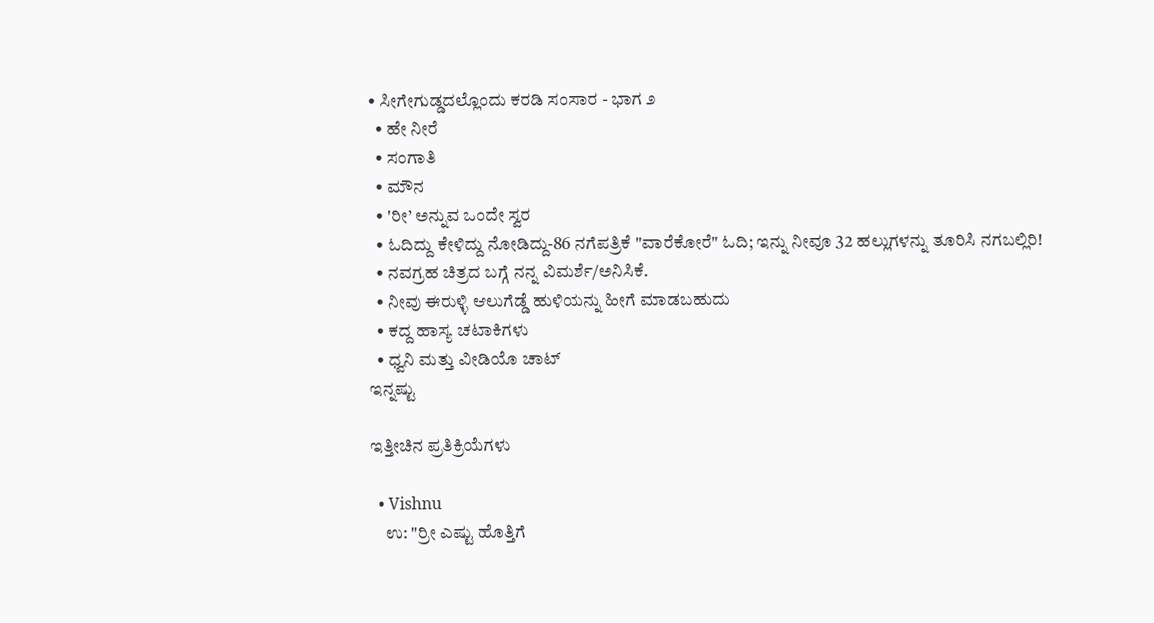• ಸೀಗೇಗುಡ್ಡದಲ್ಲೊಂದು ಕರಡಿ ಸಂಸಾರ - ಭಾಗ ೨
  • ಹೇ ನೀರೆ
  • ಸಂಗಾತಿ
  • ಮೌನ
  • 'ರೀ’ ಅನ್ನುವ ಒಂದೇ ಸ್ವರ
  • ಓದಿದ್ದು ಕೇಳಿದ್ದು ನೋಡಿದ್ದು-86 ನಗೆಪತ್ರಿಕೆ "ವಾರೆಕೋರೆ" ಓದಿ; ಇನ್ನು ನೀವೂ 32 ಹಲ್ಲುಗಳನ್ನು ತೂರಿಸಿ ನಗಬಲ್ಲಿರಿ!
  • ನವಗ್ರಹ ಚಿತ್ರದ ಬಗ್ಗೆ ನನ್ನ ವಿಮರ್ಶೆ/ಅನಿಸಿಕೆ.
  • ನೀವು ಈರುಳ್ಳಿ ಆಲುಗೆಡ್ಡೆ ಹುಳಿಯನ್ನು ಹೀಗೆ ಮಾಡಬಹುದು
  • ಕದ್ದ ಹಾಸ್ಯ ಚಟಾಕಿಗಳು
  • ಧ್ವನಿ ಮತ್ತು ವೀಡಿಯೊ ಚಾಟ್
ಇನ್ನಷ್ಟು

ಇತ್ತೀಚಿನ ಪ್ರತಿಕ್ರಿಯೆಗಳು

  • Vishnu
    ಉ: "ರ್ರೀ ಎಷ್ಟು ಹೊತ್ತಿಗೆ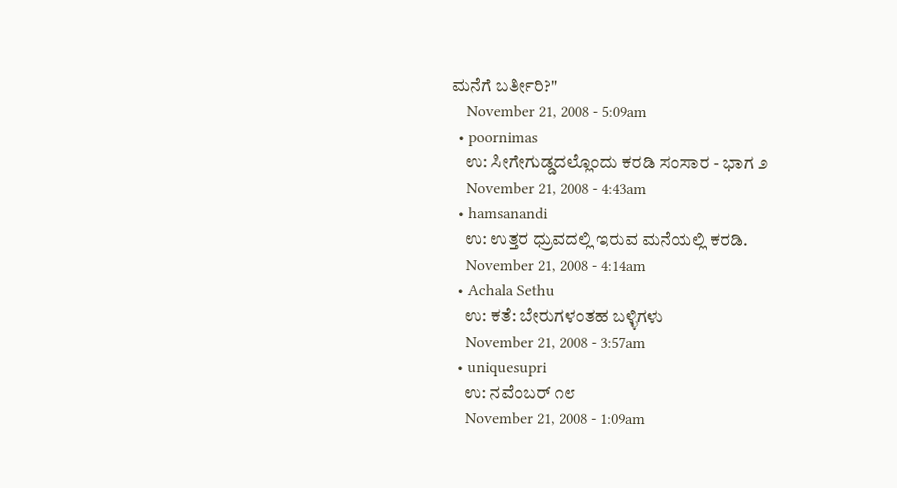ಮನೆಗೆ ಬರ್ತೀರಿ?"
    November 21, 2008 - 5:09am
  • poornimas
    ಉ: ಸೀಗೇಗುಡ್ಡದಲ್ಲೊಂದು ಕರಡಿ ಸಂಸಾರ - ಭಾಗ ೨
    November 21, 2008 - 4:43am
  • hamsanandi
    ಉ: ಉತ್ತರ ಧ್ರುವದಲ್ಲಿ ಇರುವ ಮನೆಯಲ್ಲಿ ಕರಡಿ.
    November 21, 2008 - 4:14am
  • Achala Sethu
    ಉ: ಕತೆ: ಬೇರುಗಳಂತಹ ಬಳ್ಳಿಗಳು
    November 21, 2008 - 3:57am
  • uniquesupri
    ಉ: ನವೆಂಬರ್ ೧೮
    November 21, 2008 - 1:09am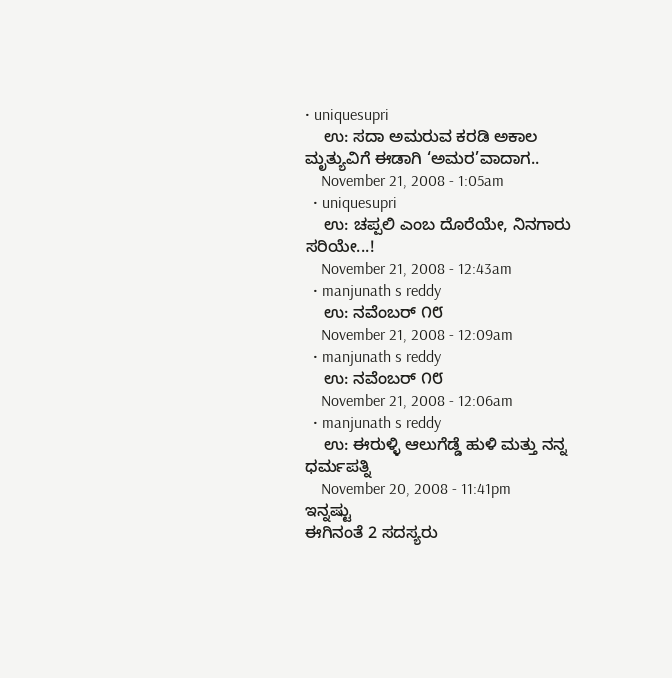• uniquesupri
    ಉ: ಸದಾ ಅಮರುವ ಕರಡಿ ಅಕಾಲ ಮೃತ್ಯುವಿಗೆ ಈಡಾಗಿ ‘ಅಮರ’ವಾದಾಗ..
    November 21, 2008 - 1:05am
  • uniquesupri
    ಉ: ಚಪ್ಪಲಿ ಎಂಬ ದೊರೆಯೇ, ನಿನಗಾರು ಸರಿಯೇ...!
    November 21, 2008 - 12:43am
  • manjunath s reddy
    ಉ: ನವೆಂಬರ್ ೧೮
    November 21, 2008 - 12:09am
  • manjunath s reddy
    ಉ: ನವೆಂಬರ್ ೧೮
    November 21, 2008 - 12:06am
  • manjunath s reddy
    ಉ: ಈರುಳ್ಳಿ ಆಲುಗೆಡ್ಡೆ ಹುಳಿ ಮತ್ತು ನನ್ನ ಧರ್ಮಪತ್ನಿ
    November 20, 2008 - 11:41pm
ಇನ್ನಷ್ಟು
ಈಗಿನಂತೆ 2 ಸದಸ್ಯರು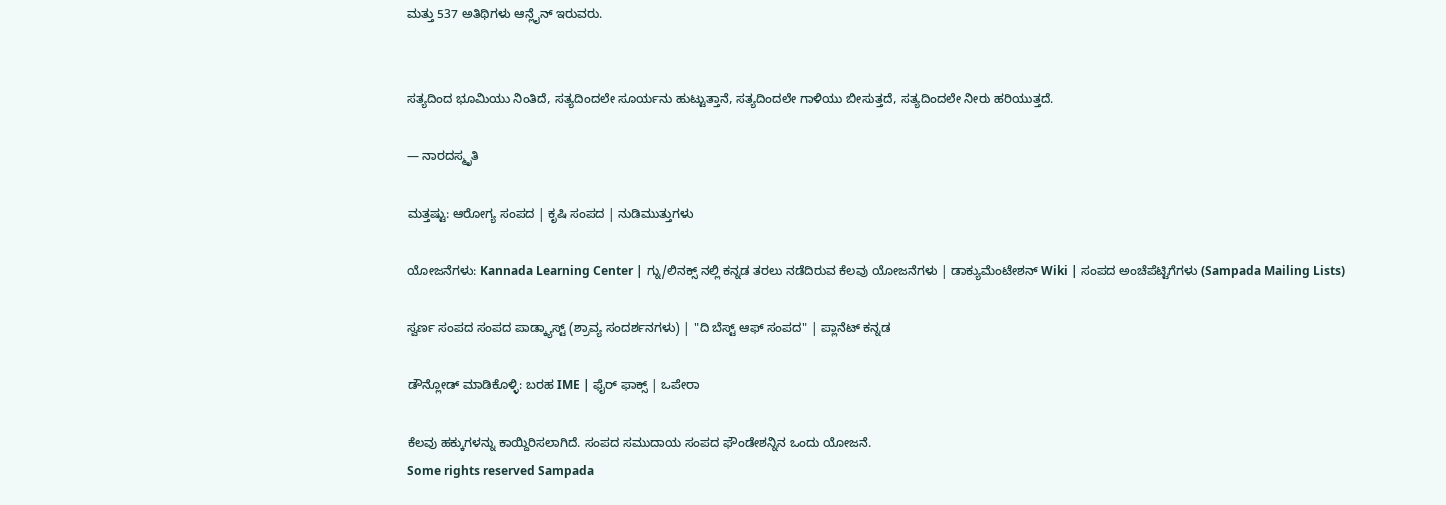ಮತ್ತು 537 ಅತಿಥಿಗಳು ಆನ್ಲೈನ್ ಇರುವರು.


ಸತ್ಯದಿಂದ ಭೂಮಿಯು ನಿಂತಿದೆ, ಸತ್ಯದಿಂದಲೇ ಸೂರ್ಯನು ಹುಟ್ಟುತ್ತಾನೆ, ಸತ್ಯದಿಂದಲೇ ಗಾಳಿಯು ಬೀಸುತ್ತದೆ, ಸತ್ಯದಿಂದಲೇ ನೀರು ಹರಿಯುತ್ತದೆ.

— ನಾರದಸ್ಮೃತಿ

ಮತ್ತಷ್ಟು: ಆರೋಗ್ಯ ಸಂಪದ | ಕೃಷಿ ಸಂಪದ | ನುಡಿಮುತ್ತುಗಳು

ಯೋಜನೆಗಳು: Kannada Learning Center | ಗ್ನು/ಲಿನಕ್ಸ್ ನಲ್ಲಿ ಕನ್ನಡ ತರಲು ನಡೆದಿರುವ ಕೆಲವು ಯೋಜನೆಗಳು | ಡಾಕ್ಯುಮೆಂಟೇಶನ್ Wiki | ಸಂಪದ ಅಂಚೆಪೆಟ್ಟಿಗೆಗಳು (Sampada Mailing Lists)

ಸ್ವರ್ಣ ಸಂಪದ ಸಂಪದ ಪಾಡ್ಕ್ಯಾಸ್ಟ್ (ಶ್ರಾವ್ಯ ಸಂದರ್ಶನಗಳು) | "ದಿ ಬೆಸ್ಟ್ ಆಫ್ ಸಂಪದ" | ಪ್ಲಾನೆಟ್ ಕನ್ನಡ

ಡೌನ್ಲೋಡ್ ಮಾಡಿಕೊಳ್ಳಿ: ಬರಹ IME | ಫೈರ್ ಫಾಕ್ಸ್ | ಒಪೇರಾ

ಕೆಲವು ಹಕ್ಕುಗಳನ್ನು ಕಾಯ್ದಿರಿಸಲಾಗಿದೆ. ಸಂಪದ ಸಮುದಾಯ ಸಂಪದ ಫೌಂಡೇಶನ್ನಿನ ಒಂದು ಯೋಜನೆ.
Some rights reserved Sampada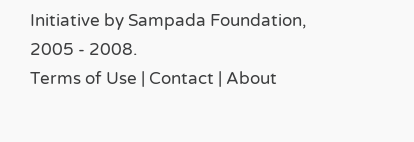Initiative by Sampada Foundation, 2005 - 2008.
Terms of Use | Contact | About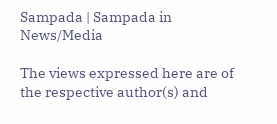Sampada | Sampada in News/Media

The views expressed here are of the respective author(s) and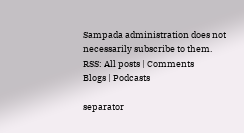Sampada administration does not necessarily subscribe to them.
RSS: All posts | Comments
Blogs | Podcasts

separator